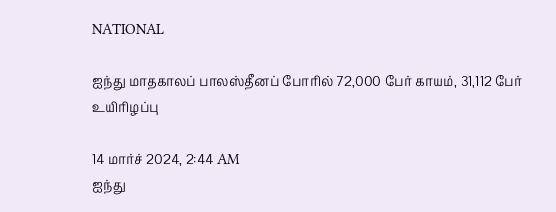NATIONAL

ஐந்து மாதகாலப் பாலஸ்தீனப் போரில் 72,000 பேர் காயம், 31,112 பேர் உயிரிழப்பு

14 மார்ச் 2024, 2:44 AM
ஐந்து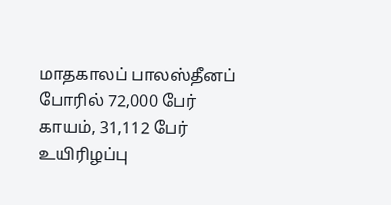மாதகாலப் பாலஸ்தீனப் போரில் 72,000 பேர் காயம், 31,112 பேர் உயிரிழப்பு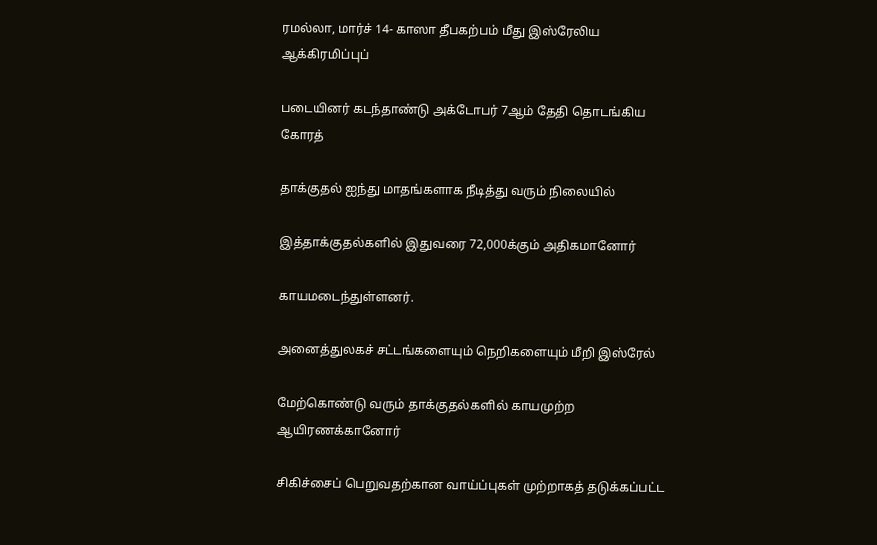ரமல்லா, மார்ச் 14- காஸா தீபகற்பம் மீது இஸ்ரேலிய ஆக்கிரமிப்புப்

படையினர் கடந்தாண்டு அக்டோபர் 7ஆம் தேதி தொடங்கிய கோரத்

தாக்குதல் ஐந்து மாதங்களாக நீடித்து வரும் நிலையில்

இத்தாக்குதல்களில் இதுவரை 72,000க்கும் அதிகமானோர்

காயமடைந்துள்ளனர்.

அனைத்துலகச் சட்டங்களையும் நெறிகளையும் மீறி இஸ்ரேல்

மேற்கொண்டு வரும் தாக்குதல்களில் காயமுற்ற ஆயிரணக்கானோர்

சிகிச்சைப் பெறுவதற்கான வாய்ப்புகள் முற்றாகத் தடுக்கப்பட்ட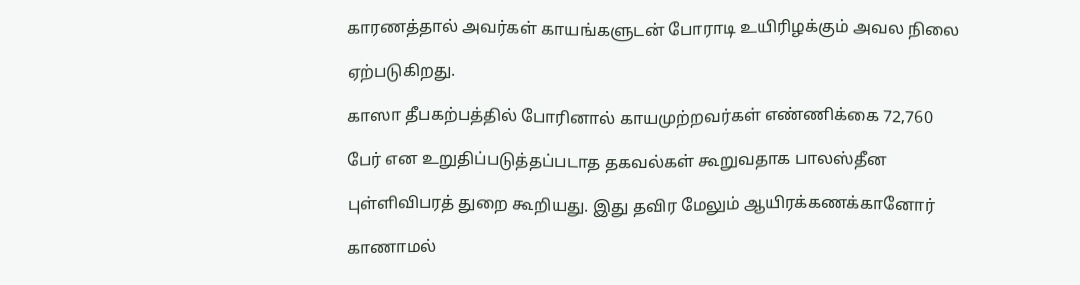காரணத்தால் அவர்கள் காயங்களுடன் போராடி உயிரிழக்கும் அவல நிலை

ஏற்படுகிறது.

காஸா தீபகற்பத்தில் போரினால் காயமுற்றவர்கள் எண்ணிக்கை 72,760

பேர் என உறுதிப்படுத்தப்படாத தகவல்கள் கூறுவதாக பாலஸ்தீன

புள்ளிவிபரத் துறை கூறியது. இது தவிர மேலும் ஆயிரக்கணக்கானோர்

காணாமல்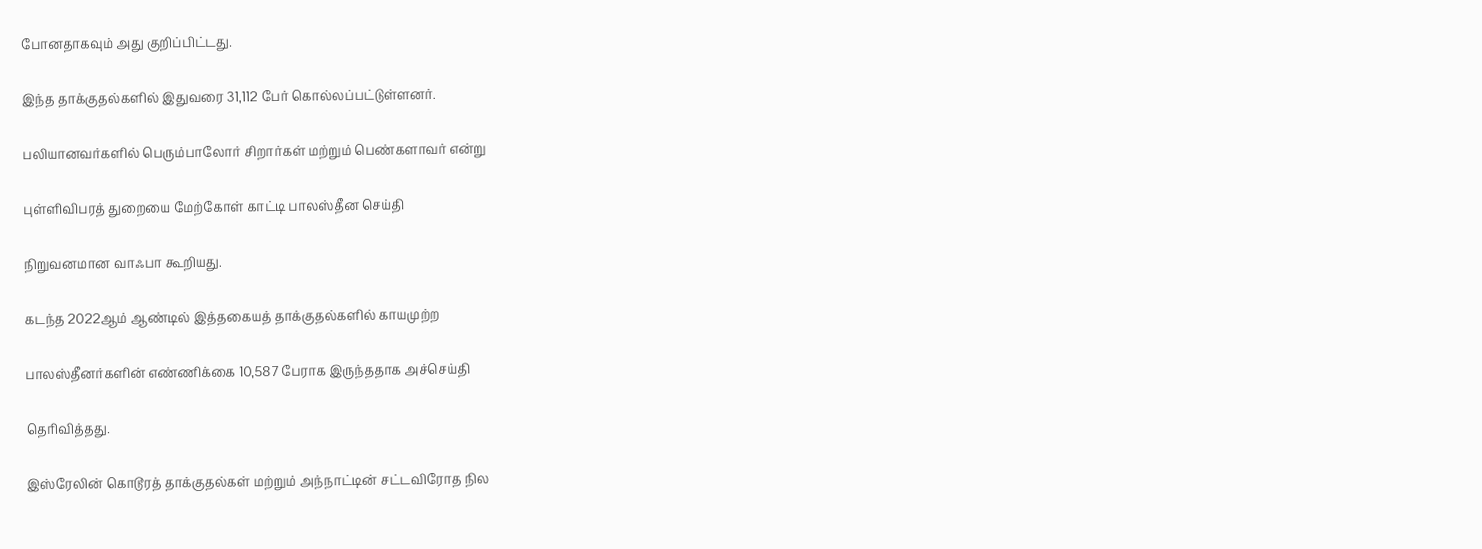போனதாகவும் அது குறிப்பிட்டது.

இந்த தாக்குதல்களில் இதுவரை 31,112 பேர் கொல்லப்பட்டுள்ளனர்.

பலியானவர்களில் பெரும்பாலோர் சிறார்கள் மற்றும் பெண்களாவர் என்று

புள்ளிவிபரத் துறையை மேற்கோள் காட்டி பாலஸ்தீன செய்தி

நிறுவனமான வாஃபா கூறியது.

கடந்த 2022ஆம் ஆண்டில் இத்தகையத் தாக்குதல்களில் காயமுற்ற

பாலஸ்தீனர்களின் எண்ணிக்கை 10,587 பேராக இருந்ததாக அச்செய்தி

தெரிவித்தது.

இஸ்ரேலின் கொடூரத் தாக்குதல்கள் மற்றும் அந்நாட்டின் சட்டவிரோத நில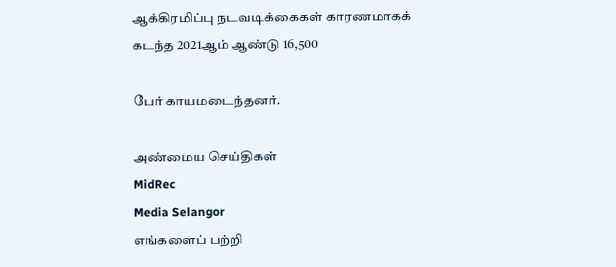ஆக்கிரமிப்பு நடவடிக்கைகள் காரணமாகக் கடந்த 2021ஆம் ஆண்டு 16,500

பேர் காயமடைந்தனர்.

அண்மைய செய்திகள்
MidRec
Media Selangor
எங்களைப் பற்றி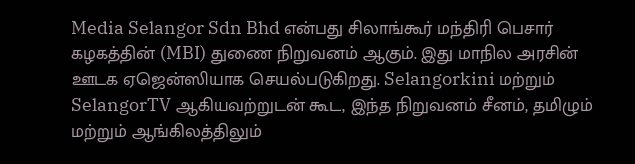Media Selangor Sdn Bhd என்பது சிலாங்கூர் மந்திரி பெசார் கழகத்தின் (MBI) துணை நிறுவனம் ஆகும். இது மாநில அரசின் ஊடக ஏஜென்ஸியாக செயல்படுகிறது. Selangorkini மற்றும் SelangorTV ஆகியவற்றுடன் கூட, இந்த நிறுவனம் சீனம், தமிழும் மற்றும் ஆங்கிலத்திலும்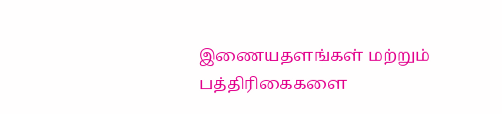இணையதளங்கள் மற்றும் பத்திரிகைகளை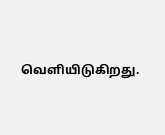வெளியிடுகிறது.